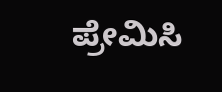ಪ್ರೇಮಿಸಿ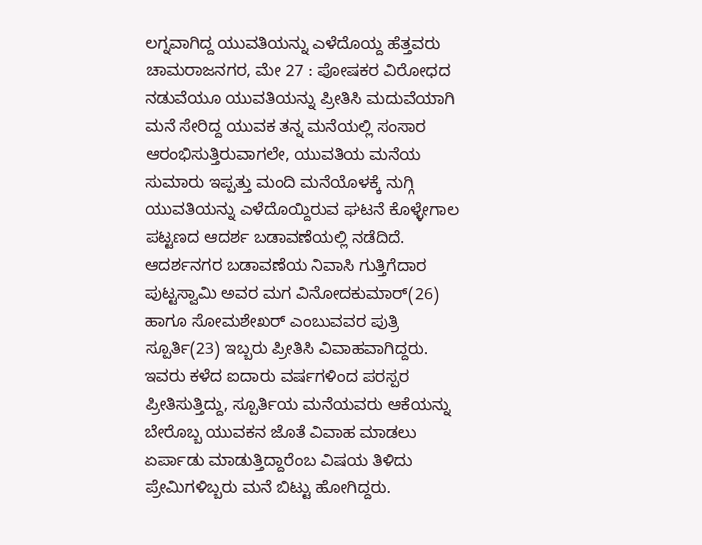ಲಗ್ನವಾಗಿದ್ದ ಯುವತಿಯನ್ನು ಎಳೆದೊಯ್ದ ಹೆತ್ತವರು
ಚಾಮರಾಜನಗರ, ಮೇ 27 : ಪೋಷಕರ ವಿರೋಧದ ನಡುವೆಯೂ ಯುವತಿಯನ್ನು ಪ್ರೀತಿಸಿ ಮದುವೆಯಾಗಿ ಮನೆ ಸೇರಿದ್ದ ಯುವಕ ತನ್ನ ಮನೆಯಲ್ಲಿ ಸಂಸಾರ ಆರಂಭಿಸುತ್ತಿರುವಾಗಲೇ, ಯುವತಿಯ ಮನೆಯ ಸುಮಾರು ಇಪ್ಪತ್ತು ಮಂದಿ ಮನೆಯೊಳಕ್ಕೆ ನುಗ್ಗಿ ಯುವತಿಯನ್ನು ಎಳೆದೊಯ್ದಿರುವ ಘಟನೆ ಕೊಳ್ಳೇಗಾಲ ಪಟ್ಟಣದ ಆದರ್ಶ ಬಡಾವಣೆಯಲ್ಲಿ ನಡೆದಿದೆ.
ಆದರ್ಶನಗರ ಬಡಾವಣೆಯ ನಿವಾಸಿ ಗುತ್ತಿಗೆದಾರ ಪುಟ್ಟಸ್ವಾಮಿ ಅವರ ಮಗ ವಿನೋದಕುಮಾರ್(26) ಹಾಗೂ ಸೋಮಶೇಖರ್ ಎಂಬುವವರ ಪುತ್ರಿ ಸ್ಪೂರ್ತಿ(23) ಇಬ್ಬರು ಪ್ರೀತಿಸಿ ವಿವಾಹವಾಗಿದ್ದರು.
ಇವರು ಕಳೆದ ಐದಾರು ವರ್ಷಗಳಿಂದ ಪರಸ್ಪರ ಪ್ರೀತಿಸುತ್ತಿದ್ದು, ಸ್ಪೂರ್ತಿಯ ಮನೆಯವರು ಆಕೆಯನ್ನು ಬೇರೊಬ್ಬ ಯುವಕನ ಜೊತೆ ವಿವಾಹ ಮಾಡಲು ಏರ್ಪಾಡು ಮಾಡುತ್ತಿದ್ದಾರೆಂಬ ವಿಷಯ ತಿಳಿದು ಪ್ರೇಮಿಗಳಿಬ್ಬರು ಮನೆ ಬಿಟ್ಟು ಹೋಗಿದ್ದರು.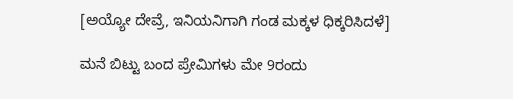[ಅಯ್ಯೋ ದೇವ್ರೆ, ಇನಿಯನಿಗಾಗಿ ಗಂಡ ಮಕ್ಕಳ ಧಿಕ್ಕರಿಸಿದಳೆ]

ಮನೆ ಬಿಟ್ಟು ಬಂದ ಪ್ರೇಮಿಗಳು ಮೇ 9ರಂದು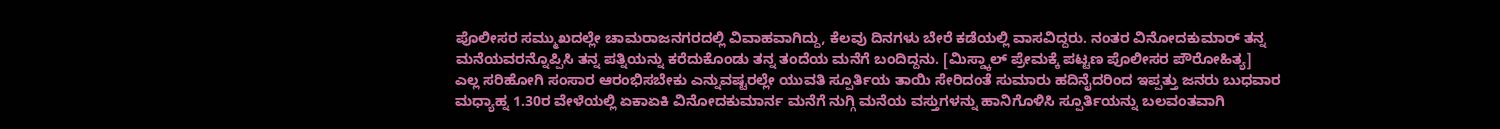ಪೊಲೀಸರ ಸಮ್ಮುಖದಲ್ಲೇ ಚಾಮರಾಜನಗರದಲ್ಲಿ ವಿವಾಹವಾಗಿದ್ದು, ಕೆಲವು ದಿನಗಳು ಬೇರೆ ಕಡೆಯಲ್ಲಿ ವಾಸವಿದ್ದರು. ನಂತರ ವಿನೋದಕುಮಾರ್ ತನ್ನ ಮನೆಯವರನ್ನೊಪ್ಪಿಸಿ ತನ್ನ ಪತ್ನಿಯನ್ನು ಕರೆದುಕೊಂಡು ತನ್ನ ತಂದೆಯ ಮನೆಗೆ ಬಂದಿದ್ದನು. [ಮಿಸ್ಡ್ಕಾಲ್ ಪ್ರೇಮಕ್ಕೆ ಪಟ್ಟಣ ಪೊಲೀಸರ ಪೌರೋಹಿತ್ಯ]
ಎಲ್ಲ ಸರಿಹೋಗಿ ಸಂಸಾರ ಆರಂಭಿಸಬೇಕು ಎನ್ನುವಷ್ಟರಲ್ಲೇ ಯುವತಿ ಸ್ಪೂರ್ತಿಯ ತಾಯಿ ಸೇರಿದಂತೆ ಸುಮಾರು ಹದಿನೈದರಿಂದ ಇಪ್ಪತ್ತು ಜನರು ಬುಧವಾರ ಮಧ್ಯಾಹ್ನ 1.30ರ ವೇಳೆಯಲ್ಲಿ ಏಕಾಏಕಿ ವಿನೋದಕುಮಾರ್ನ ಮನೆಗೆ ನುಗ್ಗಿ ಮನೆಯ ವಸ್ತುಗಳನ್ನು ಹಾನಿಗೊಳಿಸಿ ಸ್ಪೂರ್ತಿಯನ್ನು ಬಲವಂತವಾಗಿ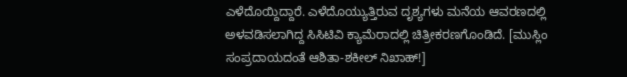ಎಳೆದೊಯ್ದಿದ್ದಾರೆ. ಎಳೆದೊಯ್ಯುತ್ತಿರುವ ದೃಶ್ಯಗಳು ಮನೆಯ ಆವರಣದಲ್ಲಿ ಅಳವಡಿಸಲಾಗಿದ್ದ ಸಿಸಿಟಿವಿ ಕ್ಯಾಮೆರಾದಲ್ಲಿ ಚಿತ್ರೀಕರಣಗೊಂಡಿದೆ. [ಮುಸ್ಲಿಂ ಸಂಪ್ರದಾಯದಂತೆ ಆಶಿತಾ-ಶಕೀಲ್ ನಿಖಾಹ್!]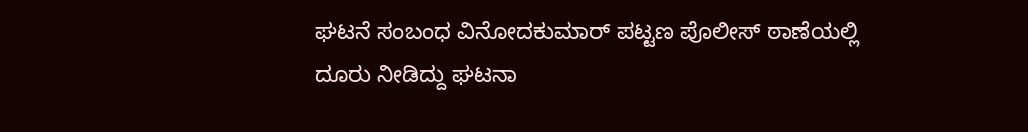ಘಟನೆ ಸಂಬಂಧ ವಿನೋದಕುಮಾರ್ ಪಟ್ಟಣ ಪೊಲೀಸ್ ಠಾಣೆಯಲ್ಲಿ ದೂರು ನೀಡಿದ್ದು ಘಟನಾ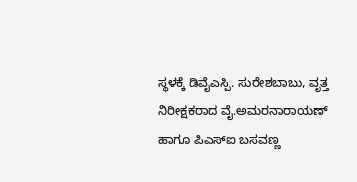ಸ್ಥಳಕ್ಕೆ ಡಿವೈಎಸ್ಪಿ. ಸುರೇಶಬಾಬು, ವೃತ್ತ ನಿರೀಕ್ಷಕರಾದ ವೈ.ಅಮರನಾರಾಯಣ್ ಹಾಗೂ ಪಿಎಸ್ಐ ಬಸವಣ್ಣ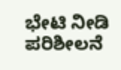ಭೇಟಿ ನೀಡಿ ಪರಿಶೀಲನೆ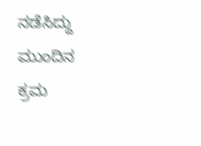ನಡೆಸಿದ್ದು ಮುಂದಿನ ಕ್ರಮ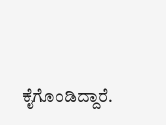ಕೈಗೊಂಡಿದ್ದಾರೆ.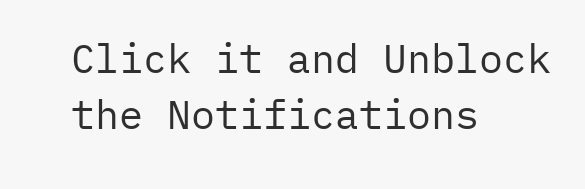Click it and Unblock the Notifications